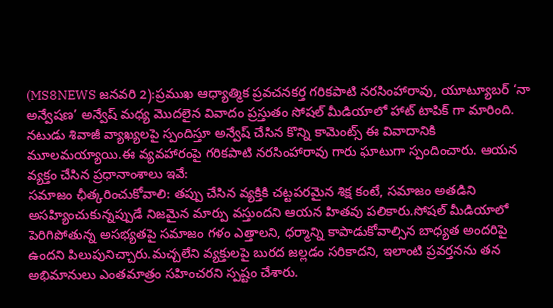(MS8NEWS జనవరి 2):ప్రముఖ ఆధ్యాత్మిక ప్రవచనకర్త గరికపాటి నరసింహారావు, యూట్యూబర్ ‘నా అన్వేషణ’ అన్వేష్ మధ్య మొదలైన వివాదం ప్రస్తుతం సోషల్ మీడియాలో హాట్ టాపిక్ గా మారింది. నటుడు శివాజీ వ్యాఖ్యలపై స్పందిస్తూ అన్వేష్ చేసిన కొన్ని కామెంట్స్ ఈ వివాదానికి మూలమయ్యాయి.ఈ వ్యవహారంపై గరికపాటి నరసింహారావు గారు ఘాటుగా స్పందించారు. ఆయన వ్యక్తం చేసిన ప్రధానాంశాలు ఇవే:
సమాజం ఛీత్కరించుకోవాలి: తప్పు చేసిన వ్యక్తికి చట్టపరమైన శిక్ష కంటే, సమాజం అతడిని అసహ్యించుకున్నప్పుడే నిజమైన మార్పు వస్తుందని ఆయన హితవు పలికారు.సోషల్ మీడియాలో పెరిగిపోతున్న అసభ్యతపై సమాజం గళం ఎత్తాలని, ధర్మాన్ని కాపాడుకోవాల్సిన బాధ్యత అందరిపై ఉందని పిలుపునిచ్చారు.మచ్చలేని వ్యక్తులపై బురద జల్లడం సరికాదని, ఇలాంటి ప్రవర్తనను తన అభిమానులు ఎంతమాత్రం సహించరని స్పష్టం చేశారు.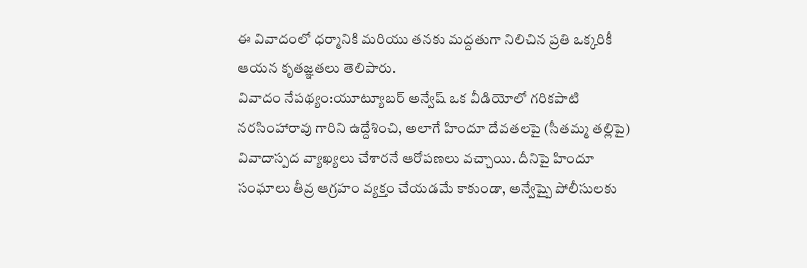ఈ వివాదంలో ధర్మానికి మరియు తనకు మద్దతుగా నిలిచిన ప్రతి ఒక్కరికీ ఆయన కృతజ్ఞతలు తెలిపారు.
వివాదం నేపథ్యం:యూట్యూబర్ అన్వేష్ ఒక వీడియోలో గరికపాటి నరసింహారావు గారిని ఉద్దేశించి, అలాగే హిందూ దేవతలపై (సీతమ్మ తల్లిపై) వివాదాస్పద వ్యాఖ్యలు చేశారనే ఆరోపణలు వచ్చాయి. దీనిపై హిందూ సంఘాలు తీవ్ర ఆగ్రహం వ్యక్తం చేయడమే కాకుండా, అన్వేష్పై పోలీసులకు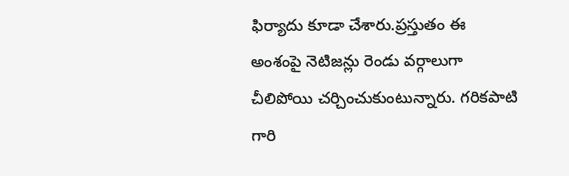ఫిర్యాదు కూడా చేశారు.ప్రస్తుతం ఈ అంశంపై నెటిజన్లు రెండు వర్గాలుగా చీలిపోయి చర్చించుకుంటున్నారు. గరికపాటి గారి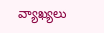వ్యాఖ్యలు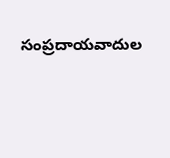సంప్రదాయవాదుల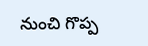నుంచి గొప్ప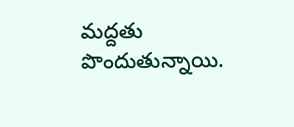మద్దతు పొందుతున్నాయి.